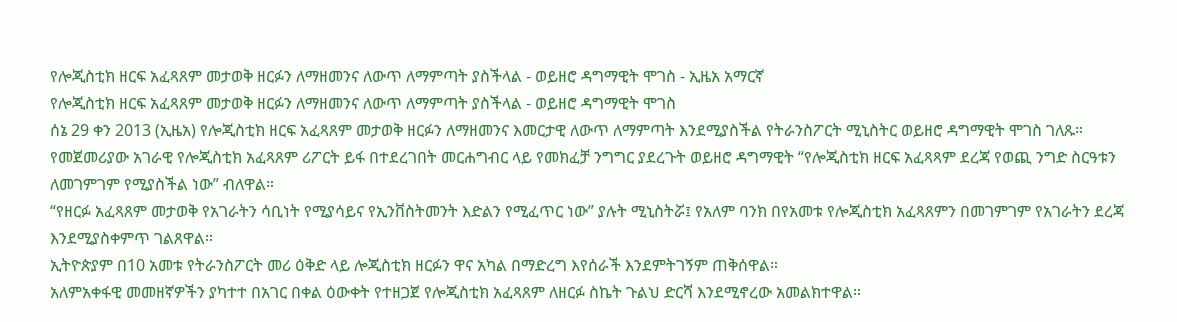የሎጂስቲክ ዘርፍ አፈጻጸም መታወቅ ዘርፉን ለማዘመንና ለውጥ ለማምጣት ያስችላል - ወይዘሮ ዳግማዊት ሞገስ - ኢዜአ አማርኛ
የሎጂስቲክ ዘርፍ አፈጻጸም መታወቅ ዘርፉን ለማዘመንና ለውጥ ለማምጣት ያስችላል - ወይዘሮ ዳግማዊት ሞገስ
ሰኔ 29 ቀን 2013 (ኢዜአ) የሎጂስቲክ ዘርፍ አፈጻጸም መታወቅ ዘርፉን ለማዘመንና እመርታዊ ለውጥ ለማምጣት እንደሚያስችል የትራንስፖርት ሚኒስትር ወይዘሮ ዳግማዊት ሞገስ ገለጹ።
የመጀመሪያው አገራዊ የሎጂስቲክ አፈጻጸም ሪፖርት ይፋ በተደረገበት መርሐግብር ላይ የመክፈቻ ንግግር ያደረጉት ወይዘሮ ዳግማዊት “የሎጂስቲክ ዘርፍ አፈጻጻም ደረጃ የወጪ ንግድ ስርዓቱን ለመገምገም የሚያስችል ነው” ብለዋል።
“የዘርፉ አፈጻጸም መታወቅ የአገራትን ሳቢነት የሚያሳይና የኢንቨስትመንት እድልን የሚፈጥር ነው” ያሉት ሚኒስትሯ፤ የአለም ባንክ በየአመቱ የሎጂስቲክ አፈጻጸምን በመገምገም የአገራትን ደረጃ እንደሚያስቀምጥ ገልጸዋል።
ኢትዮጵያም በ10 አመቱ የትራንስፖርት መሪ ዕቅድ ላይ ሎጂስቲክ ዘርፉን ዋና አካል በማድረግ እየሰራች እንደምትገኝም ጠቅሰዋል።
አለምአቀፋዊ መመዘኛዎችን ያካተተ በአገር በቀል ዕውቀት የተዘጋጀ የሎጂስቲክ አፈጻጸም ለዘርፉ ስኬት ጉልህ ድርሻ እንደሚኖረው አመልክተዋል።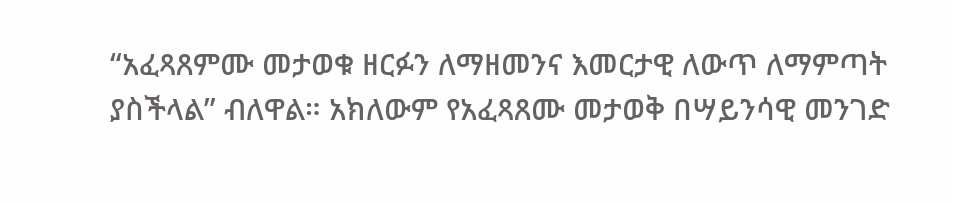“አፈጻጸምሙ መታወቁ ዘርፉን ለማዘመንና እመርታዊ ለውጥ ለማምጣት ያስችላል” ብለዋል። አክለውም የአፈጻጸሙ መታወቅ በሣይንሳዊ መንገድ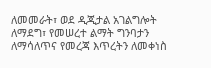ለመመራት፣ ወደ ዲጂታል አገልግሎት ለማደግ፣ የመሠረተ ልማት ግንባታን ለማሳለጥና የመረጃ እጥረትን ለመቀነስ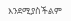እንደሚያስችልም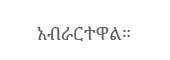አብራርተዋል።